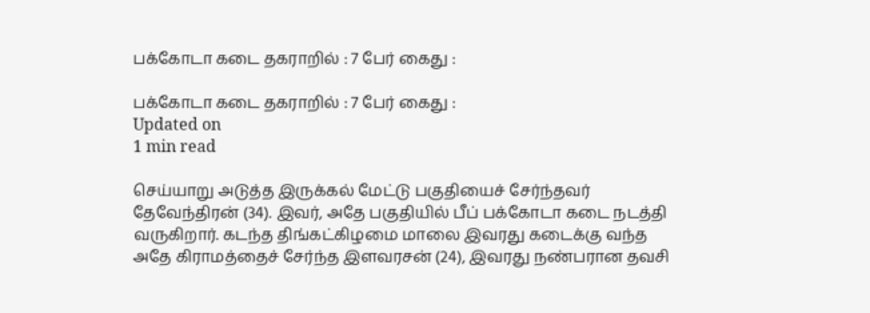பக்கோடா கடை தகராறில் : 7 பேர் கைது :

பக்கோடா கடை தகராறில் : 7 பேர் கைது :
Updated on
1 min read

செய்யாறு அடுத்த இருக்கல் மேட்டு பகுதியைச் சேர்ந்தவர் தேவேந்திரன் (34). இவர், அதே பகுதியில் பீப் பக்கோடா கடை நடத்தி வருகிறார். கடந்த திங்கட்கிழமை மாலை இவரது கடைக்கு வந்த அதே கிராமத்தைச் சேர்ந்த இளவரசன் (24), இவரது நண்பரான தவசி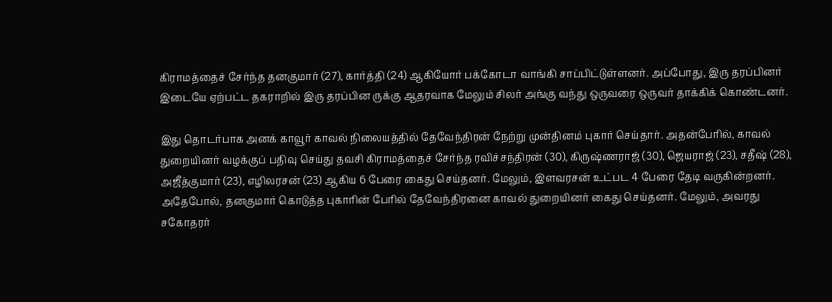கிராமத்தைச் சேர்ந்த தனகுமார் (27), கார்த்தி (24) ஆகியோர் பக்கோடா வாங்கி சாப்பிட்டுள்ளனர். அப்போது, இரு தரப்பினர் இடையே ஏற்பட்ட தகராறில் இரு தரப்பின ருக்கு ஆதரவாக மேலும் சிலர் அங்கு வந்து ஒருவரை ஒருவர் தாக்கிக் கொண்டனர்.

இது தொடர்பாக அனக் காவூர் காவல் நிலையத்தில் தேவேந்திரன் நேற்று முன்தினம் புகார் செய்தார். அதன்பேரில், காவல் துறையினர் வழக்குப் பதிவு செய்து தவசி கிராமத்தைச் சேர்ந்த ரவிச்சந்திரன் (30), கிருஷ்ணராஜ் (30), ஜெயராஜ் (23), சதீஷ் (28), அஜீத்குமார் (23), எழிலரசன் (23) ஆகிய 6 பேரை கைது செய்தனர். மேலும், இளவரசன் உட்பட 4 பேரை தேடி வருகின்றனர். அதேபோல், தனகுமார் கொடுத்த புகாரின் பேரில் தேவேந்திரனை காவல் துறையினர் கைது செய்தனர். மேலும், அவரது சகோதரர்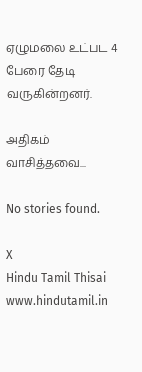ஏழுமலை உட்பட 4 பேரை தேடி வருகின்றனர்.

அதிகம் வாசித்தவை...

No stories found.

X
Hindu Tamil Thisai
www.hindutamil.in